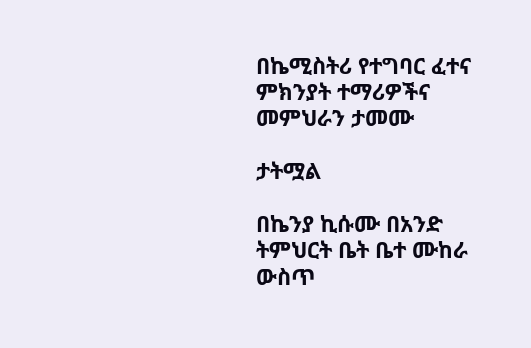በኬሚስትሪ የተግባር ፈተና ምክንያት ተማሪዎችና መምህራን ታመሙ

ታትሟል

በኬንያ ኪሱሙ በአንድ ትምህርት ቤት ቤተ ሙከራ ውስጥ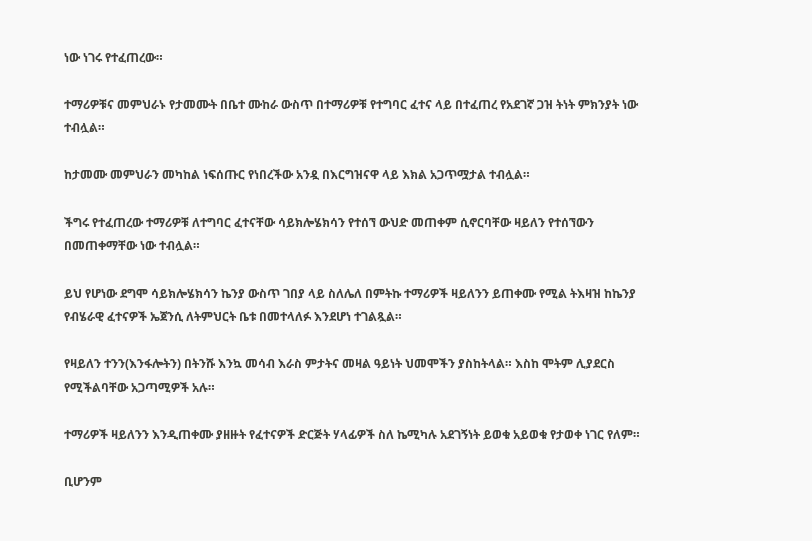ነው ነገሩ የተፈጠረው።

ተማሪዎቹና መምህራኑ የታመሙት በቤተ ሙከራ ውስጥ በተማሪዎቹ የተግባር ፈተና ላይ በተፈጠረ የአደገኛ ጋዝ ትነት ምክንያት ነው ተብሏል።

ከታመሙ መምህራን መካከል ነፍሰጡር የነበረችው አንዷ በእርግዝናዋ ላይ እክል አጋጥሟታል ተብሏል።

ችግሩ የተፈጠረው ተማሪዎቹ ለተግባር ፈተናቸው ሳይክሎሄክሳን የተሰኘ ውህድ መጠቀም ሲኖርባቸው ዛይለን የተሰኘውን በመጠቀማቸው ነው ተብሏል።

ይህ የሆነው ደግሞ ሳይክሎሄክሳን ኬንያ ውስጥ ገበያ ላይ ስለሌለ በምትኩ ተማሪዎች ዛይለንን ይጠቀሙ የሚል ትእዛዝ ከኬንያ የብሄራዊ ፈተናዎች ኤጀንሲ ለትምህርት ቤቱ በመተላለፉ እንደሆነ ተገልጿል።

የዛይለን ተንን(እንፋሎትን) በትንሹ እንኳ መሳብ እራስ ምታትና መዛል ዓይነት ህመሞችን ያስከትላል። እስከ ሞትም ሊያደርስ የሚችልባቸው አጋጣሚዎች አሉ።

ተማሪዎች ዛይለንን እንዲጠቀሙ ያዘዙት የፈተናዎች ድርጅት ሃላፊዎች ስለ ኬሚካሉ አደገኝነት ይወቁ አይወቁ የታወቀ ነገር የለም።

ቢሆንም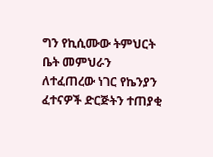ግን የኪሲሙው ትምህርት ቤት መምህራን ለተፈጠረው ነገር የኬንያን ፈተናዎች ድርጅትን ተጠያቂ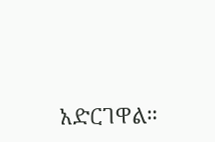አድርገዋል።